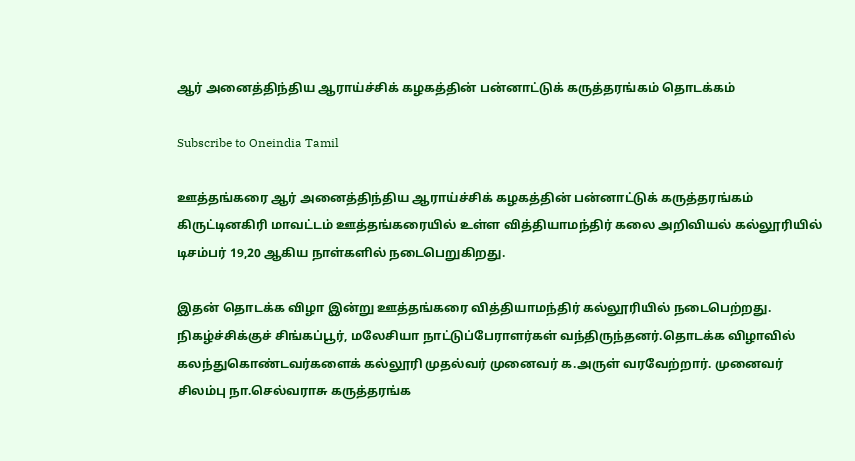ஆர் அனைத்திந்திய ஆராய்ச்சிக் கழகத்தின் பன்னாட்டுக் கருத்தரங்கம் தொடக்கம்

Subscribe to Oneindia Tamil

ஊத்தங்கரை ஆர் அனைத்திந்திய ஆராய்ச்சிக் கழகத்தின் பன்னாட்டுக் கருத்தரங்கம் கிருட்டினகிரி மாவட்டம் ஊத்தங்கரையில் உள்ள வித்தியாமந்திர் கலை அறிவியல் கல்லூரியில் டிசம்பர் 19,20 ஆகிய நாள்களில் நடைபெறுகிறது.

இதன் தொடக்க விழா இன்று ஊத்தங்கரை வித்தியாமந்திர் கல்லூரியில் நடைபெற்றது. நிகழ்ச்சிக்குச் சிங்கப்பூர், மலேசியா நாட்டுப்பேராளர்கள் வந்திருந்தனர்.தொடக்க விழாவில் கலந்துகொண்டவர்களைக் கல்லூரி முதல்வர் முனைவர் க.அருள் வரவேற்றார். முனைவர் சிலம்பு நா.செல்வராசு கருத்தரங்க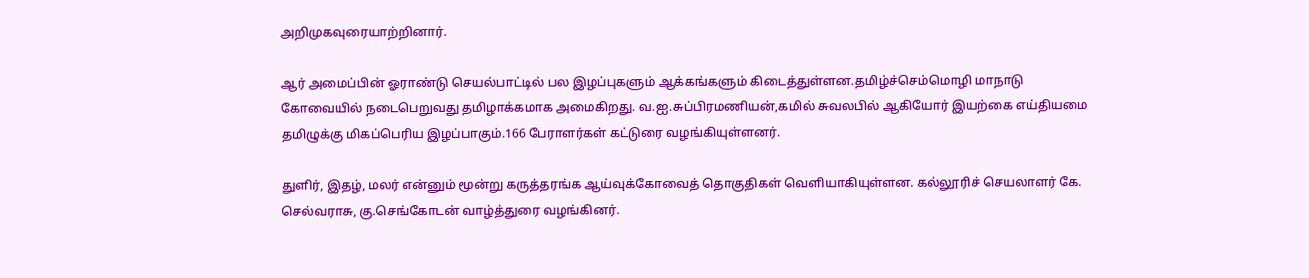அறிமுகவுரையாற்றினார்.

ஆர் அமைப்பின் ஓராண்டு செயல்பாட்டில் பல இழப்புகளும் ஆக்கங்களும் கிடைத்துள்ளன.தமிழ்ச்செம்மொழி மாநாடு கோவையில் நடைபெறுவது தமிழாக்கமாக அமைகிறது. வ.ஐ.சுப்பிரமணியன்,கமில் சுவலபில் ஆகியோர் இயற்கை எய்தியமை தமிழுக்கு மிகப்பெரிய இழப்பாகும்.166 பேராளர்கள் கட்டுரை வழங்கியுள்ளனர்.

துளிர், இதழ், மலர் என்னும் மூன்று கருத்தரங்க ஆய்வுக்கோவைத் தொகுதிகள் வெளியாகியுள்ளன. கல்லூரிச் செயலாளர் கே. செல்வராசு, கு.செங்கோடன் வாழ்த்துரை வழங்கினர்.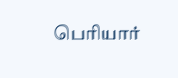பெரியார்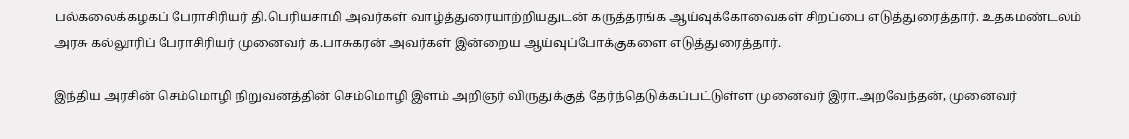பல்கலைக்கழகப் பேராசிரியர் தி.பெரியசாமி அவர்கள் வாழ்த்துரையாற்றியதுடன் கருத்தரங்க ஆய்வுக்கோவைகள் சிறப்பை எடுத்துரைத்தார். உதகமண்டலம் அரசு கல்லூரிப் பேராசிரியர் முனைவர் க.பாசுகரன் அவர்கள் இன்றைய ஆய்வுப்போக்குகளை எடுத்துரைத்தார்.

இந்திய அரசின் செம்மொழி நிறுவனத்தின் செம்மொழி இளம் அறிஞர் விருதுக்குத் தேர்ந்தெடுக்கப்பட்டுள்ள முனைவர் இரா.அறவேந்தன், முனைவர்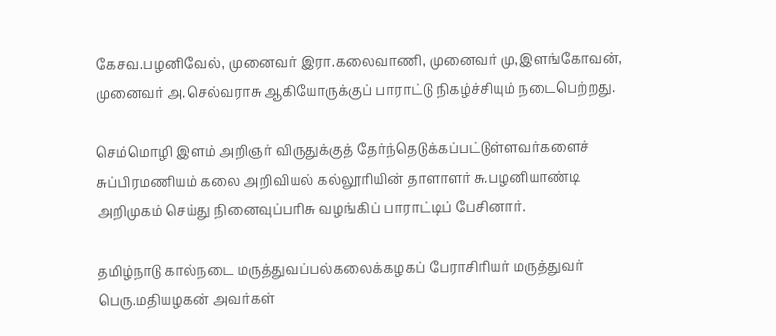கேசவ.பழனிவேல், முனைவர் இரா.கலைவாணி, முனைவர் மு,இளங்கோவன், முனைவர் அ.செல்வராசு ஆகியோருக்குப் பாராட்டு நிகழ்ச்சியும் நடைபெற்றது.

செம்மொழி இளம் அறிஞர் விருதுக்குத் தேர்ந்தெடுக்கப்பட்டுள்ளவர்களைச் சுப்பிரமணியம் கலை அறிவியல் கல்லூரியின் தாளாளர் சு.பழனியாண்டி அறிமுகம் செய்து நினைவுப்பரிசு வழங்கிப் பாராட்டிப் பேசினார்.

தமிழ்நாடு கால்நடை மருத்துவப்பல்கலைக்கழகப் பேராசிரியர் மருத்துவர் பெரு.மதியழகன் அவர்கள்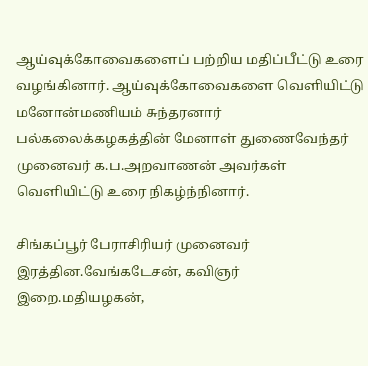ஆய்வுக்கோவைகளைப் பற்றிய மதிப்பீட்டு உரை வழங்கினார். ஆய்வுக்கோவைகளை வெளியிட்டு மனோன்மணியம் சுந்தரனார் பல்கலைக்கழகத்தின் மேனாள் துணைவேந்தர் முனைவர் க.ப.அறவாணன் அவர்கள் வெளியிட்டு உரை நிகழ்ந்நினார்.

சிங்கப்பூர் பேராசிரியர் முனைவர் இரத்தின.வேங்கடேசன், கவிஞர் இறை.மதியழகன்,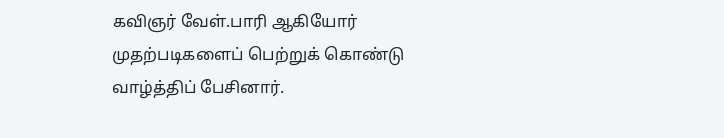கவிஞர் வேள்.பாரி ஆகியோர் முதற்படிகளைப் பெற்றுக் கொண்டு வாழ்த்திப் பேசினார்.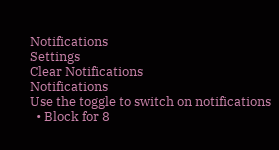Notifications
Settings
Clear Notifications
Notifications
Use the toggle to switch on notifications
  • Block for 8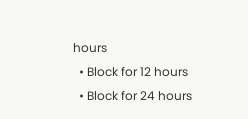hours
  • Block for 12 hours
  • Block for 24 hours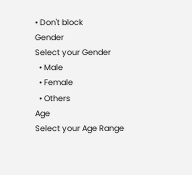• Don't block
Gender
Select your Gender
  • Male
  • Female
  • Others
Age
Select your Age Range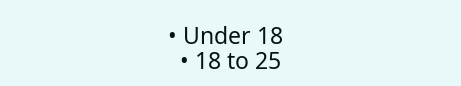• Under 18
  • 18 to 25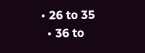• 26 to 35
  • 36 to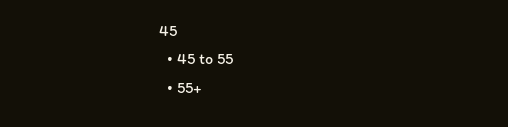45
  • 45 to 55
  • 55+